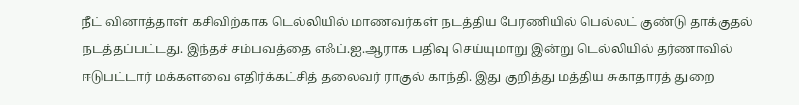நீட் வினாத்தாள் கசிவிற்காக டெல்லியில் மாணவர்கள் நடத்திய பேரணியில் பெல்லட் குண்டு தாக்குதல் நடத்தப்பட்டது. இந்தச் சம்பவத்தை எஃப்.ஐ.ஆராக பதிவு செய்யுமாறு இன்று டெல்லியில் தர்ணாவில் ஈடுபட்டார் மக்களவை எதிர்க்கட்சித் தலைவர் ராகுல் காந்தி. இது குறித்து மத்திய சுகாதாரத் துறை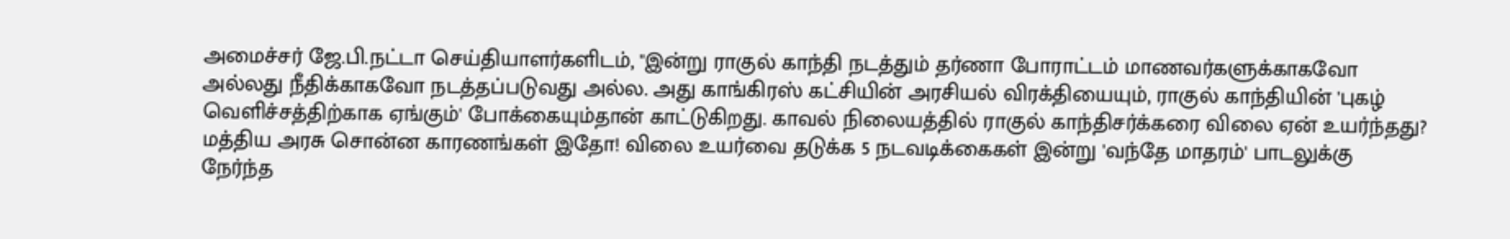அமைச்சர் ஜே.பி.நட்டா செய்தியாளர்களிடம், "இன்று ராகுல் காந்தி நடத்தும் தர்ணா போராட்டம் மாணவர்களுக்காகவோ அல்லது நீதிக்காகவோ நடத்தப்படுவது அல்ல. அது காங்கிரஸ் கட்சியின் அரசியல் விரக்தியையும், ராகுல் காந்தியின் 'புகழ் வெளிச்சத்திற்காக ஏங்கும்' போக்கையும்தான் காட்டுகிறது. காவல் நிலையத்தில் ராகுல் காந்திசர்க்கரை விலை ஏன் உயர்ந்தது? மத்திய அரசு சொன்ன காரணங்கள் இதோ! விலை உயர்வை தடுக்க 5 நடவடிக்கைகள் இன்று 'வந்தே மாதரம்' பாடலுக்கு நேர்ந்த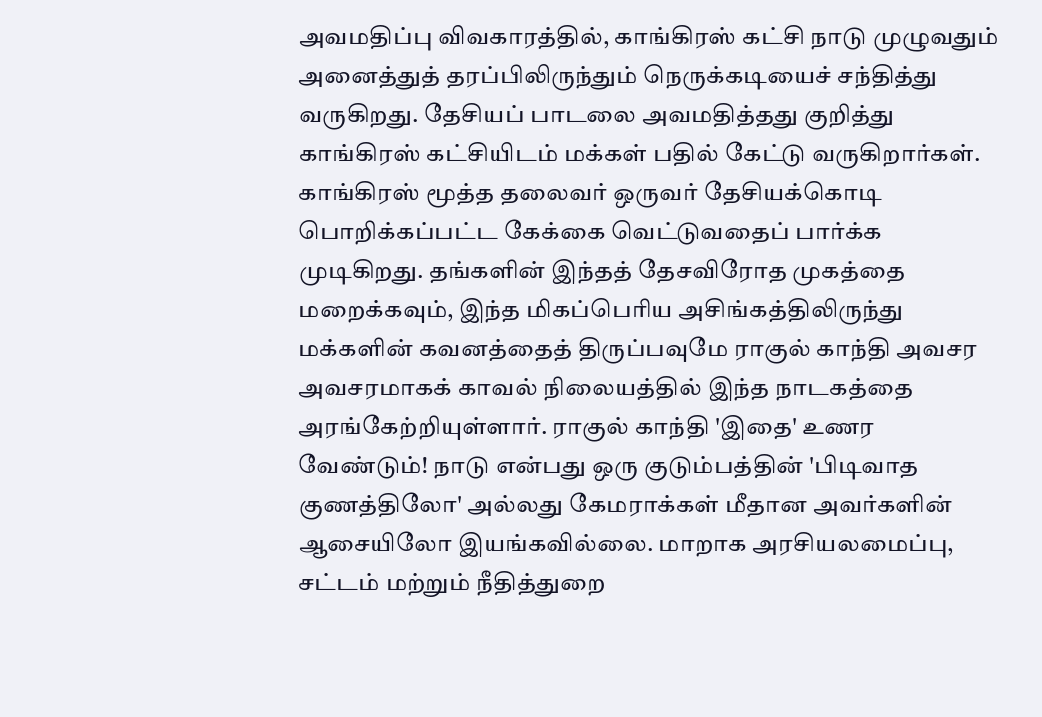அவமதிப்பு விவகாரத்தில், காங்கிரஸ் கட்சி நாடு முழுவதும் அனைத்துத் தரப்பிலிருந்தும் நெருக்கடியைச் சந்தித்து வருகிறது. தேசியப் பாடலை அவமதித்தது குறித்து காங்கிரஸ் கட்சியிடம் மக்கள் பதில் கேட்டு வருகிறார்கள். காங்கிரஸ் மூத்த தலைவர் ஒருவர் தேசியக்கொடி பொறிக்கப்பட்ட கேக்கை வெட்டுவதைப் பார்க்க முடிகிறது. தங்களின் இந்தத் தேசவிரோத முகத்தை மறைக்கவும், இந்த மிகப்பெரிய அசிங்கத்திலிருந்து மக்களின் கவனத்தைத் திருப்பவுமே ராகுல் காந்தி அவசர அவசரமாகக் காவல் நிலையத்தில் இந்த நாடகத்தை அரங்கேற்றியுள்ளார். ராகுல் காந்தி 'இதை' உணர வேண்டும்! நாடு என்பது ஒரு குடும்பத்தின் 'பிடிவாத குணத்திலோ' அல்லது கேமராக்கள் மீதான அவர்களின் ஆசையிலோ இயங்கவில்லை. மாறாக அரசியலமைப்பு, சட்டம் மற்றும் நீதித்துறை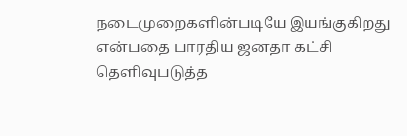நடைமுறைகளின்படியே இயங்குகிறது என்பதை பாரதிய ஜனதா கட்சி தெளிவுபடுத்த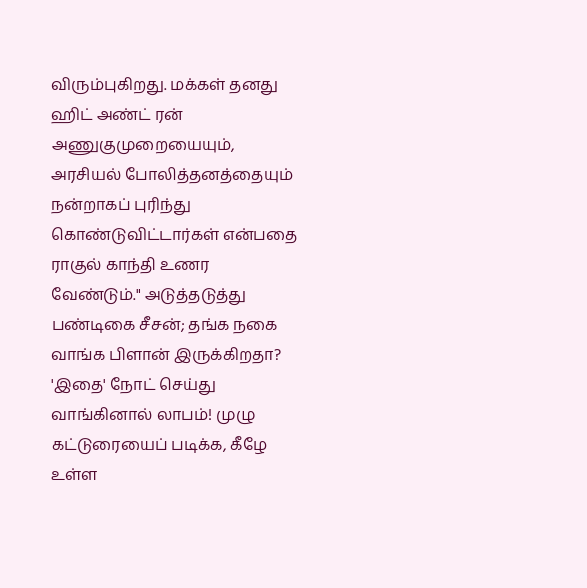விரும்புகிறது. மக்கள் தனது ஹிட் அண்ட் ரன் அணுகுமுறையையும், அரசியல் போலித்தனத்தையும் நன்றாகப் புரிந்து கொண்டுவிட்டார்கள் என்பதை ராகுல் காந்தி உணர வேண்டும்." அடுத்தடுத்து பண்டிகை சீசன்; தங்க நகை வாங்க பிளான் இருக்கிறதா? 'இதை' நோட் செய்து வாங்கினால் லாபம்! முழு கட்டுரையைப் படிக்க, கீழே உள்ள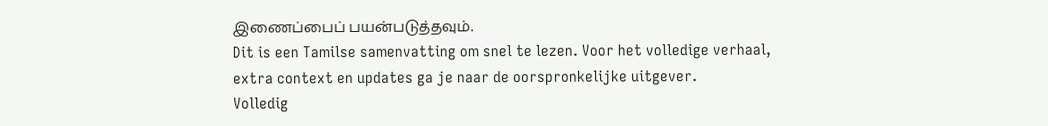இணைப்பைப் பயன்படுத்தவும்.
Dit is een Tamilse samenvatting om snel te lezen. Voor het volledige verhaal, extra context en updates ga je naar de oorspronkelijke uitgever.
Volledig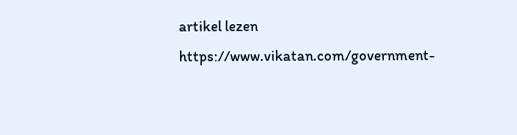artikel lezen
https://www.vikatan.com/government-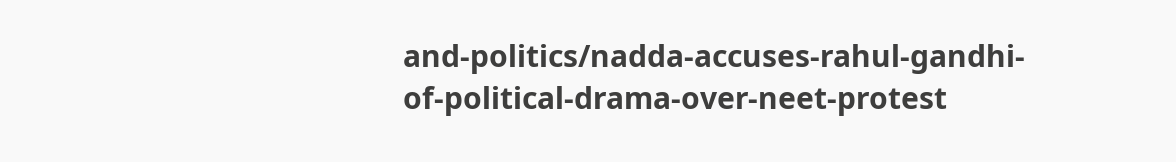and-politics/nadda-accuses-rahul-gandhi-of-political-drama-over-neet-protest